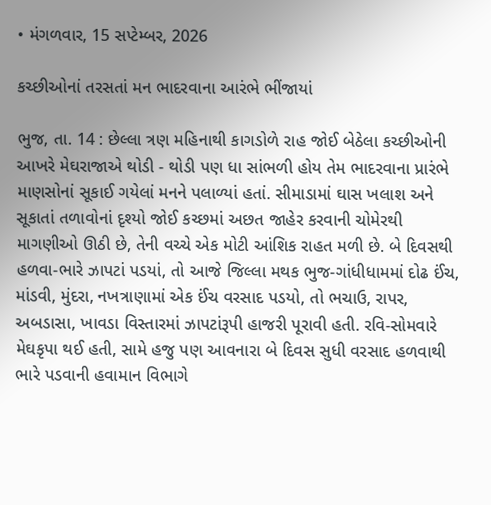• મંગળવાર, 15 સપ્ટેમ્બર, 2026

કચ્છીઓનાં તરસતાં મન ભાદરવાના આરંભે ભીંજાયાં

ભુજ, તા. 14 : છેલ્લા ત્રણ મહિનાથી કાગડોળે રાહ જોઈ બેઠેલા કચ્છીઓની આખરે મેઘરાજાએ થોડી - થોડી પણ ધા સાંભળી હોય તેમ ભાદરવાના પ્રારંભે માણસોનાં સૂકાઈ ગયેલાં મનને પલાળ્યાં હતાં. સીમાડામાં ઘાસ ખલાશ અને સૂકાતાં તળાવોનાં દૃશ્યો જોઈ કચ્છમાં અછત જાહેર કરવાની ચોમેરથી માગણીઓ ઊઠી છે, તેની વચ્ચે એક મોટી આંશિક રાહત મળી છે. બે દિવસથી હળવા-ભારે ઝાપટાં પડયાં, તો આજે જિલ્લા મથક ભુજ-ગાંધીધામમાં દોઢ ઈંચ, માંડવી, મુંદરા, નખત્રાણામાં એક ઈંચ વરસાદ પડયો, તો ભચાઉ, રાપર, અબડાસા, ખાવડા વિસ્તારમાં ઝાપટાંરૂપી હાજરી પૂરાવી હતી. રવિ-સોમવારે મેઘકૃપા થઈ હતી, સામે હજુ પણ આવનારા બે દિવસ સુધી વરસાદ હળવાથી ભારે પડવાની હવામાન વિભાગે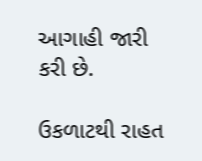આગાહી જારી કરી છે.

ઉકળાટથી રાહત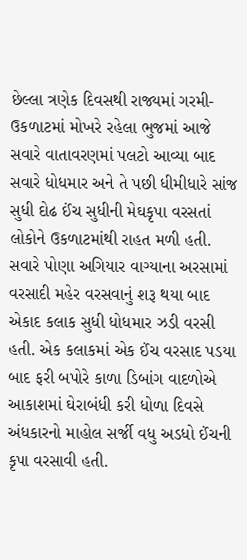છેલ્લા ત્રણેક દિવસથી રાજ્યમાં ગરમી-ઉકળાટમાં મોખરે રહેલા ભુજમાં આજે સવારે વાતાવરણમાં પલટો આવ્યા બાદ સવારે ધોધમાર અને તે પછી ધીમીધારે સાંજ સુધી દોઢ ઈંચ સુધીની મેઘકૃપા વરસતાં લોકોને ઉકળાટમાંથી રાહત મળી હતી. સવારે પોણા અગિયાર વાગ્યાના અરસામાં વરસાદી મહેર વરસવાનું શરૂ થયા બાદ એકાદ કલાક સુધી ધોધમાર ઝડી વરસી હતી. એક કલાકમાં એક ઈંચ વરસાદ પડયા બાદ ફરી બપોરે કાળા ડિબાંગ વાદળોએ આકાશમાં ઘેરાબંધી કરી ધોળા દિવસે અંધકારનો માહોલ સર્જી વધુ અડધો ઈંચની કૃપા વરસાવી હતી.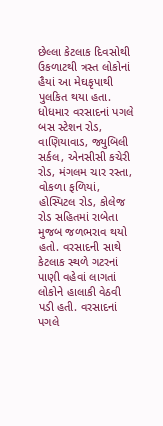છેલ્લા કેટલાક દિવસોથી ઉકળાટથી ત્રસ્ત લોકોનાં હૈયાં આ મેઘકૃપાથી પુલકિત થયા હતા. ધોધમાર વરસાદનાં પગલે બસ સ્ટેશન રોડ, વાણિયાવાડ, જ્યુબિલી સર્કલ, એનસીસી કચેરી રોડ, મંગલમ ચાર રસ્તા, વોકળા ફળિયાં, હોસ્પિટલ રોડ, કોલેજ રોડ સહિતમાં રાબેતા મુજબ જળભરાવ થયો હતો. વરસાદની સાથે કેટલાક સ્થળે ગટરનાં પાણી વહેવાં લાગતાં લોકોને હાલાકી વેઠવી પડી હતી. વરસાદનાં પગલે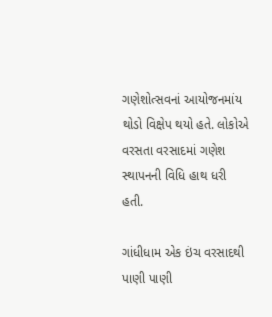ગણેશોત્સવનાં આયોજનમાંય થોડો વિક્ષેપ થયો હતે. લોકોએ વરસતા વરસાદમાં ગણેશ સ્થાપનની વિધિ હાથ ધરી હતી.

ગાંધીધામ એક ઇંચ વરસાદથી પાણી પાણી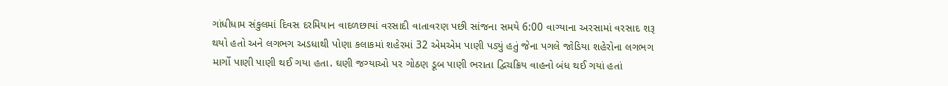ગાંધીધામ સંકુલમાં દિવસ દરમિયાન વાદળછાયાં વરસાદી વાતાવરણ પછી સાંજના સમયે 6:00 વાગ્યાના અરસામાં વરસાદ શરૂ થયો હતો અને લગભગ અડધાથી પોણા કલાકમાં શહેરમાં 32 એમએમ પાણી પડ્યું હતું જેના પગલે જોડિયા શહેરોના લગભગ માર્ગો પાણી પાણી થઈ ગયા હતા. ઘણી જગ્યાઓ પર ગોઠણ ડૂબ પાણી ભરાતા દ્વિચક્રિય વાહનો બંધ થઈ ગયાં હતાં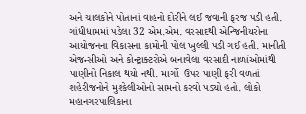અને ચાલકોને પોતાનાં વાહનો દોરીને લઈ જવાની ફરજ પડી હતી. ગાંધીધામમાં પડેલા 32 એમ.એમ. વરસાદથી એન્જિનીયરોના આયોજનના વિકાસના કામોની પોલ ખુલ્લી પડી ગઈ હતી. માનીતી એજન્સીઓ અને કોન્ટ્રાક્ટરોએ બનાવેલા વરસાદી નાળાંઓમાંથી પાણીનો નિકાલ થયો નથી. માર્ગો  ઉપર પાણી ફરી વળતાં શહેરીજનોને મુશ્કેલીઓનો સામનો કરવો પડ્યો હતો. લોકો મહાનગરપાલિકાના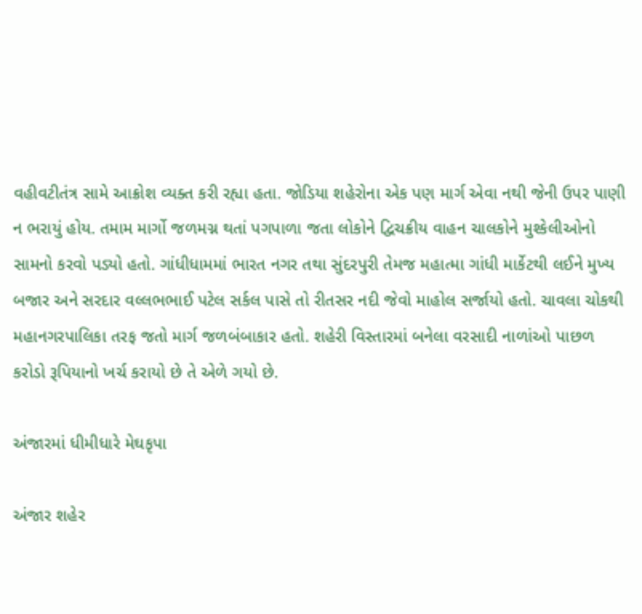વહીવટીતંત્ર સામે આક્રોશ વ્યક્ત કરી રહ્યા હતા. જોડિયા શહેરોના એક પણ માર્ગ એવા નથી જેની ઉપર પાણી ન ભરાયું હોય. તમામ માર્ગો જળમગ્ન થતાં પગપાળા જતા લોકોને દ્વિચક્રીય વાહન ચાલકોને મુશ્કેલીઓનો સામનો કરવો પડ્યો હતો. ગાંધીધામમાં ભારત નગર તથા સુંદરપુરી તેમજ મહાત્મા ગાંધી માર્કેટથી લઈને મુખ્ય બજાર અને સરદાર વલ્લભભાઈ પટેલ સર્કલ પાસે તો રીતસર નદી જેવો માહોલ સર્જાયો હતો. ચાવલા ચોકથી મહાનગરપાલિકા તરફ જતો માર્ગ જળબંબાકાર હતો. શહેરી વિસ્તારમાં બનેલા વરસાદી નાળાંઓ પાછળ કરોડો રૂપિયાનો ખર્ચ કરાયો છે તે એળે ગયો છે.

અંજારમાં ધીમીધારે મેઘકૃપા

અંજાર શહેર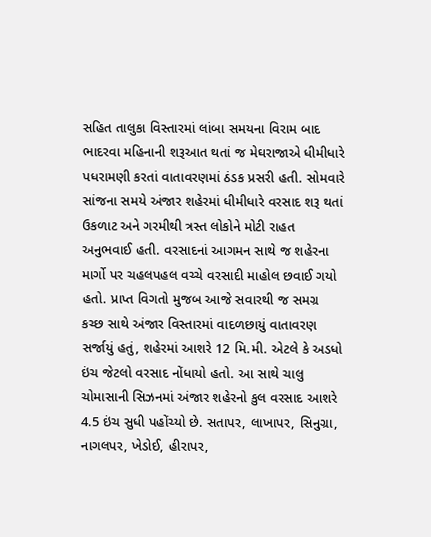સહિત તાલુકા વિસ્તારમાં લાંબા સમયના વિરામ બાદ ભાદરવા મહિનાની શરૂઆત થતાં જ મેઘરાજાએ ધીમીધારે પધરામણી કરતાં વાતાવરણમાં ઠંડક પ્રસરી હતી. સોમવારે સાંજના સમયે અંજાર શહેરમાં ધીમીધારે વરસાદ શરૂ થતાં ઉકળાટ અને ગરમીથી ત્રસ્ત લોકોને મોટી રાહત અનુભવાઈ હતી. વરસાદનાં આગમન સાથે જ શહેરના માર્ગો પર ચહલપહલ વચ્ચે વરસાદી માહોલ છવાઈ ગયો હતો. પ્રાપ્ત વિગતો મુજબ આજે સવારથી જ સમગ્ર કચ્છ સાથે અંજાર વિસ્તારમાં વાદળછાયું વાતાવરણ સર્જાયું હતું, શહેરમાં આશરે 12 મિ.મી. એટલે કે અડધો ઇંચ જેટલો વરસાદ નોંધાયો હતો. આ સાથે ચાલુ ચોમાસાની સિઝનમાં અંજાર શહેરનો કુલ વરસાદ આશરે 4.5 ઇંચ સુધી પહોંચ્યો છે. સતાપર, લાખાપર, સિનુગ્રા, નાગલપર, ખેડોઈ, હીરાપર,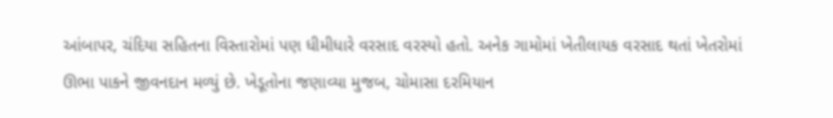આંબાપર, ચંદિયા સહિતના વિસ્તારોમાં પણ ધીમીધારે વરસાદ વરસ્યો હતો. અનેક ગામોમાં ખેતીલાયક વરસાદ થતાં ખેતરોમાં ઊભા પાકને જીવનદાન મળ્યું છે. ખેડૂતોના જણાવ્યા મુજબ, ચોમાસા દરમિયાન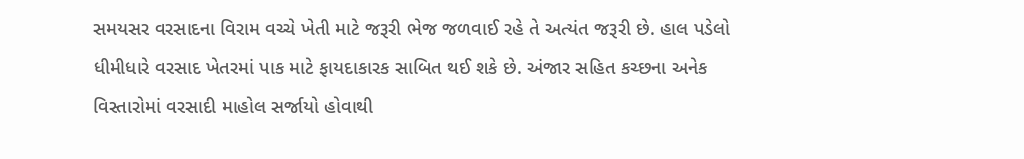સમયસર વરસાદના વિરામ વચ્ચે ખેતી માટે જરૂરી ભેજ જળવાઈ રહે તે અત્યંત જરૂરી છે. હાલ પડેલો ધીમીધારે વરસાદ ખેતરમાં પાક માટે ફાયદાકારક સાબિત થઈ શકે છે. અંજાર સહિત કચ્છના અનેક વિસ્તારોમાં વરસાદી માહોલ સર્જાયો હોવાથી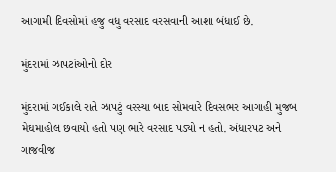આગામી દિવસોમાં હજુ વધુ વરસાદ વરસવાની આશા બંધાઈ છે.

મુંદરામાં ઝાપટાંઓનો દોર

મુંદરામાં ગઈકાલે રાતે ઝાપટું વરસ્યા બાદ સોમવારે દિવસભર આગાહી મુજબ મેઘમાહોલ છવાયો હતો પણ ભારે વરસાદ પડ્યો ન હતો. અંધારપટ અને ગાજવીજ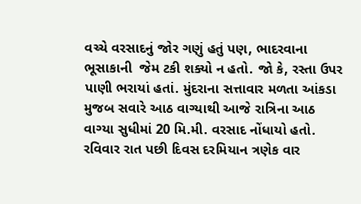વચ્ચે વરસાદનું જોર ગણું હતું પણ, ભાદરવાના ભૂસાકાની  જેમ ટકી શક્યો ન હતો. જો કે, રસ્તા ઉપર પાણી ભરાયાં હતાં. મુંદરાના સત્તાવાર મળતા આંકડા મુજબ સવારે આઠ વાગ્યાથી આજે રાત્રિના આઠ વાગ્યા સુધીમાં 20 મિ.મી. વરસાદ નોંધાયો હતો. રવિવાર રાત પછી દિવસ દરમિયાન ત્રણેક વાર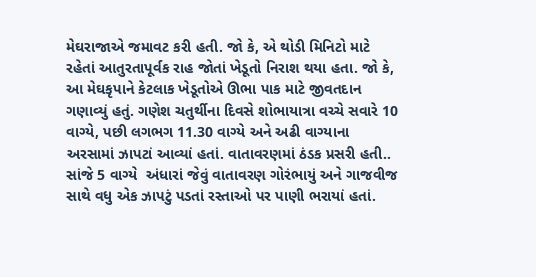મેઘરાજાએ જમાવટ કરી હતી. જો કે, એ થોડી મિનિટો માટે રહેતાં આતુરતાપૂર્વક રાહ જોતાં ખેડૂતો નિરાશ થયા હતા. જો કે, આ મેઘકૃપાને કેટલાક ખેડૂતોએ ઊભા પાક માટે જીવતદાન ગણાવ્યું હતું. ગણેશ ચતુર્થીના દિવસે શોભાયાત્રા વચ્ચે સવારે 10 વાગ્યે, પછી લગભગ 11.30 વાગ્યે અને અઢી વાગ્યાના અરસામાં ઝાપટાં આવ્યાં હતાં. વાતાવરણમાં ઠંડક પ્રસરી હતી.. સાંજે 5 વાગ્યે  અંધારાં જેવું વાતાવરણ ગોરંભાયું અને ગાજવીજ સાથે વધુ એક ઝાપટું પડતાં રસ્તાઓ પર પાણી ભરાયાં હતાં.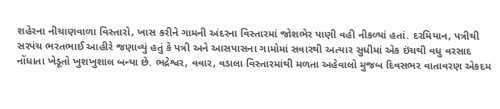શહેરના નીચાણવાળા વિસ્તારો, ખાસ કરીને ગામની અંદરના વિસ્તારમાં જોશભેર પાણી વહી નીકળ્યાં હતાં. દરમિયાન, પત્રીથી સરપંચ ભરતભાઈ આહીરે જણાવ્યું હતું કે પત્રી અને આસપાસના ગામોમાં સવારથી અત્યાર સુધીમાં એક ઇંચથી વધુ વરસાદ નોંધાતા ખેડૂતો ખુશખુશાલ બન્યા છે. ભદ્રેશ્વર, વવાર, વડાલા વિસ્તારમાંથી મળતા અહેવાલો મુજબ દિવસભર વાતાવરણ એકદમ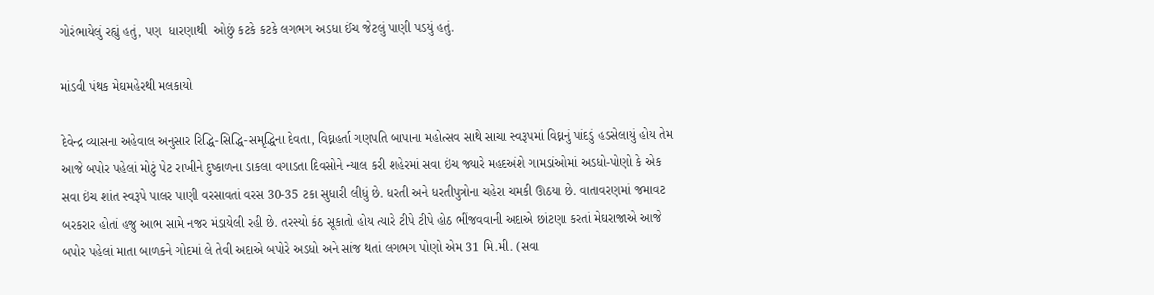ગોરંભાયેલું રહ્યું હતું, પણ  ધારણાથી  ઓછું કટકે કટકે લગભગ અડધા ઈંચ જેટલું પાણી પડયું હતું.

માંડવી પંથક મેઘમહેરથી મલકાયો

દેવેન્દ્ર વ્યાસના અહેવાલ અનુસાર રિદ્ધિ-સિદ્ધિ-સમૃદ્ધિના દેવતા, વિઘ્નહર્તા ગણપતિ બાપાના મહોત્સવ સાથે સાચા સ્વરૂપમાં વિઘ્નનું પાંદડું હડસેલાયું હોય તેમ આજે બપોર પહેલાં મોટું પેટ રાખીને દુષ્કાળના ડાકલા વગાડતા દિવસોને ન્યાલ કરી શહેરમાં સવા ઇંચ જ્યારે મહદઅંશે ગામડાંઓમાં અડધો-પોણો કે એક સવા ઇંચ શાંત સ્વરૂપે પાલર પાણી વરસાવતાં વરસ 30-35 ટકા સુધારી લીધું છે. ધરતી અને ધરતીપુત્રોના ચહેરા ચમકી ઊઠયા છે. વાતાવરણમાં જમાવટ બરકરાર હોતાં હજુ આભ સામે નજર મંડાયેલી રહી છે. તરસ્યો કંઠ સૂકાતો હોય ત્યારે ટીપે ટીપે હોઠ ભીંજવવાની અદાએ છાંટણા કરતાં મેઘરાજાએ આજે બપોર પહેલાં માતા બાળકને ગોદમાં લે તેવી અદાએ બપોરે અડધો અને સાંજ થતાં લગભગ પોણો એમ 31 મિ.મી. (સવા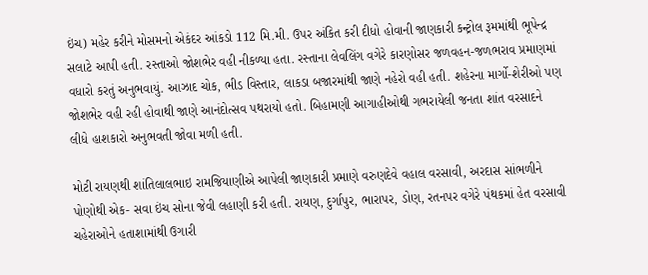ઇંચ) મહેર કરીને મોસમનો એકંદર આંકડો 112 મિ.મી. ઉપર અંકિત કરી દીધો હોવાની જાણકારી કન્ટ્રોલ રૂમમાંથી ભૂપેન્દ્ર સલાટે આપી હતી. રસ્તાઓ જોશભેર વહી નીકળ્યા હતા. રસ્તાના લેવલિંગ વગેરે કારણોસર જળવહન-જળભરાવ પ્રમાણમાં વધારો કરતું અનુભવાયું. આઝાદ ચોક, ભીડ વિસ્તાર, લાકડા બજારમાંથી જાણે નહેરો વહી હતી. શહેરના માર્ગો-શેરીઓ પણ જોશભેર વહી રહી હોવાથી જાણે આનંદોત્સવ પથરાયો હતો. બિહામણી આગાહીઓથી ગભરાયેલી જનતા શાંત વરસાદને લીધે હાશકારો અનુભવતી જોવા મળી હતી.

મોટી રાયણથી શાંતિલાલભાઇ રામજિયાણીએ આપેલી જાણકારી પ્રમાણે વરુણદેવે વહાલ વરસાવી, અરદાસ સાંભળીને પોણોથી એક- સવા ઇંચ સોના જેવી લહાણી કરી હતી. રાયણ, દુર્ગાપુર, ભારાપર, ડોણ, રતનપર વગેરે પંથકમાં હેત વરસાવી ચહેરાઓને હતાશામાંથી ઉગારી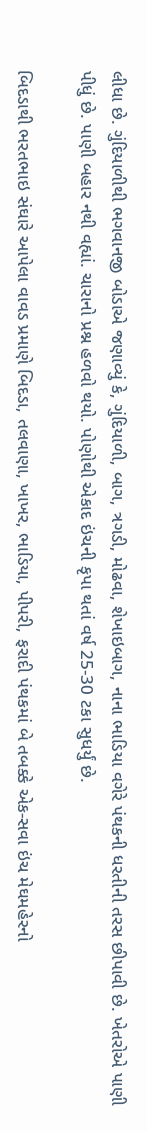લીધા છે. ગુંદિયાળીથી ભગવાનજી બોડાએ જણાવ્યું કે, ગુંદિયાળી, બાગ, ત્રગડી, મોઢવા, શેખાઇબાગ, નાના ભાડિયા વગેરે પંથકની ધરતીની તરસ છીપાવી છે. ખેતરોએ પાણી પીધું છે. પાણી બહાર નથી વહ્યાં. ચારાનો પ્રશ્ન હળવો થયો. પોણોથી એકાદ ઇંચની કૃપા થતાં વર્ષ 25-30 ટકા સુધર્યું છે.

બિદડાથી ભરતભાઇ સંઘારે આપેલા વાવડ પ્રમાણે બિદડા, તલવાણા, ખાખર, ભાડિયા, પીપરી, ફરાદી પંથકમાં બે તબક્કે એક-સવા ઇંચ મેઘમહેરનો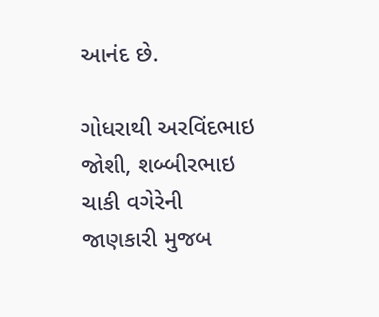આનંદ છે.

ગોધરાથી અરવિંદભાઇ જોશી, શબ્બીરભાઇ ચાકી વગેરેની જાણકારી મુજબ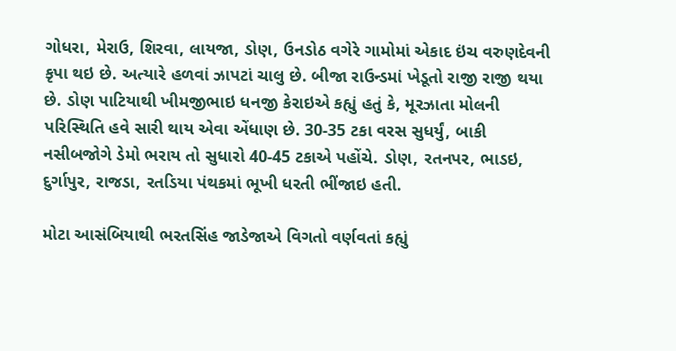ગોધરા, મેરાઉ, શિરવા, લાયજા, ડોણ, ઉનડોઠ વગેરે ગામોમાં એકાદ ઇંચ વરુણદેવની કૃપા થઇ છે. અત્યારે હળવાં ઝાપટાં ચાલુ છે. બીજા રાઉન્ડમાં ખેડૂતો રાજી રાજી થયા છે. ડોણ પાટિયાથી ખીમજીભાઇ ધનજી કેરાઇએ કહ્યું હતું કે, મૂરઝાતા મોલની પરિસ્થિતિ હવે સારી થાય એવા એંધાણ છે. 30-35 ટકા વરસ સુધર્યું, બાકી નસીબજોગે ડેમો ભરાય તો સુધારો 40-45 ટકાએ પહોંચે. ડોણ, રતનપર, ભાડઇ, દુર્ગાપુર, રાજડા, રતડિયા પંથકમાં ભૂખી ધરતી ભીંજાઇ હતી.

મોટા આસંબિયાથી ભરતસિંહ જાડેજાએ વિગતો વર્ણવતાં કહ્યું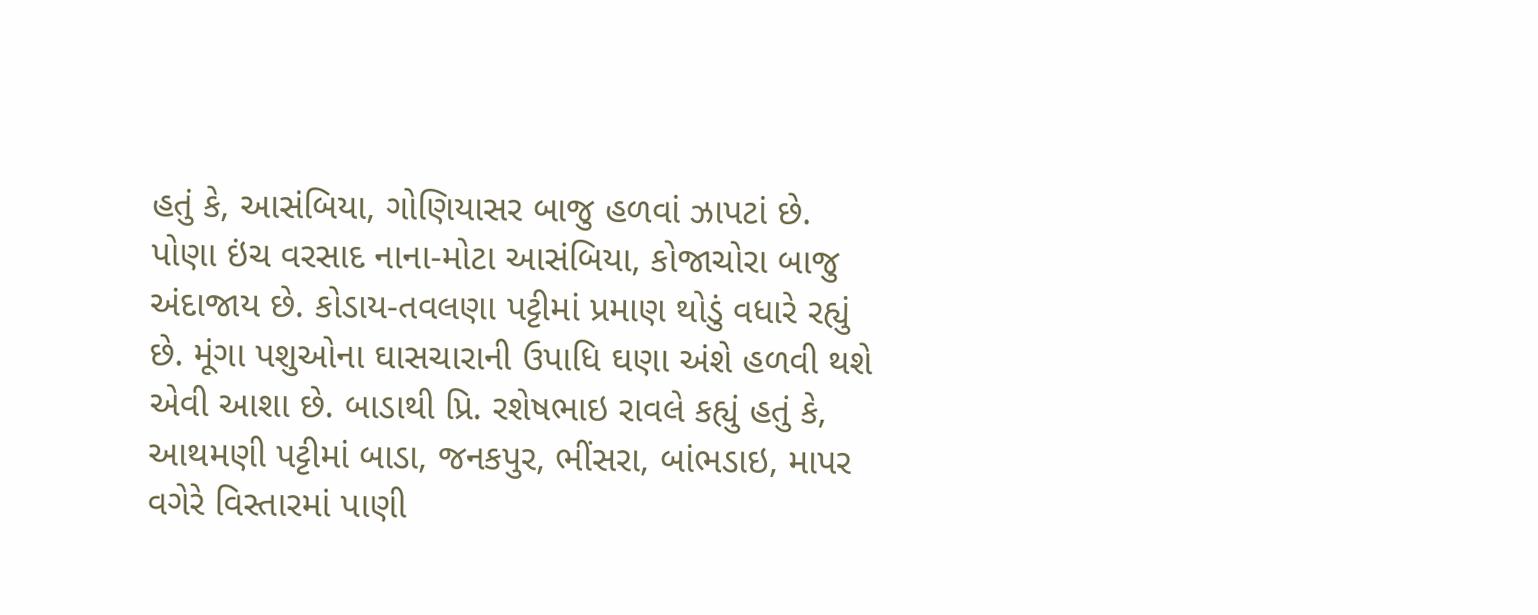હતું કે, આસંબિયા, ગોણિયાસર બાજુ હળવાં ઝાપટાં છે. પોણા ઇંચ વરસાદ નાના-મોટા આસંબિયા, કોજાચોરા બાજુ અંદાજાય છે. કોડાય-તવલણા પટ્ટીમાં પ્રમાણ થોડું વધારે રહ્યું છે. મૂંગા પશુઓના ઘાસચારાની ઉપાધિ ઘણા અંશે હળવી થશે એવી આશા છે. બાડાથી પ્રિ. રશેષભાઇ રાવલે કહ્યું હતું કે, આથમણી પટ્ટીમાં બાડા, જનકપુર, ભીંસરા, બાંભડાઇ, માપર વગેરે વિસ્તારમાં પાણી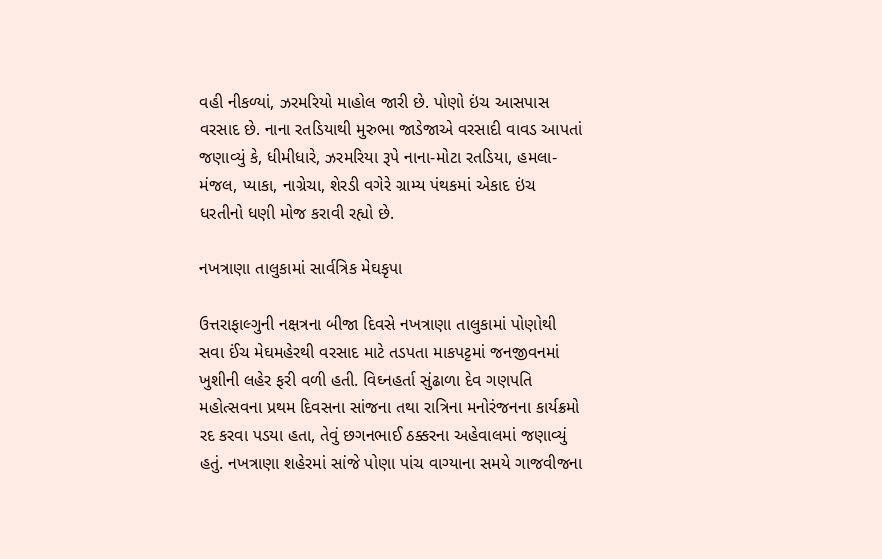વહી નીકળ્યાં, ઝરમરિયો માહોલ જારી છે. પોણો ઇંચ આસપાસ વરસાદ છે. નાના રતડિયાથી મુરુભા જાડેજાએ વરસાદી વાવડ આપતાં જણાવ્યું કે, ધીમીધારે, ઝરમરિયા રૂપે નાના-મોટા રતડિયા, હમલા-મંજલ, પ્યાકા, નાગ્રેચા, શેરડી વગેરે ગ્રામ્ય પંથકમાં એકાદ ઇંચ ધરતીનો ધણી મોજ કરાવી રહ્યો છે.

નખત્રાણા તાલુકામાં સાર્વત્રિક મેઘકૃપા

ઉત્તરાફાલ્ગુની નક્ષત્રના બીજા દિવસે નખત્રાણા તાલુકામાં પોણોથી સવા ઈંચ મેઘમહેરથી વરસાદ માટે તડપતા માકપટ્ટમાં જનજીવનમાં ખુશીની લહેર ફરી વળી હતી. વિઘ્નહર્તા સુંઢાળા દેવ ગણપતિ મહોત્સવના પ્રથમ દિવસના સાંજના તથા રાત્રિના મનોરંજનના કાર્યક્રમો રદ કરવા પડયા હતા, તેવું છગનભાઈ ઠક્કરના અહેવાલમાં જણાવ્યું હતું. નખત્રાણા શહેરમાં સાંજે પોણા પાંચ વાગ્યાના સમયે ગાજવીજના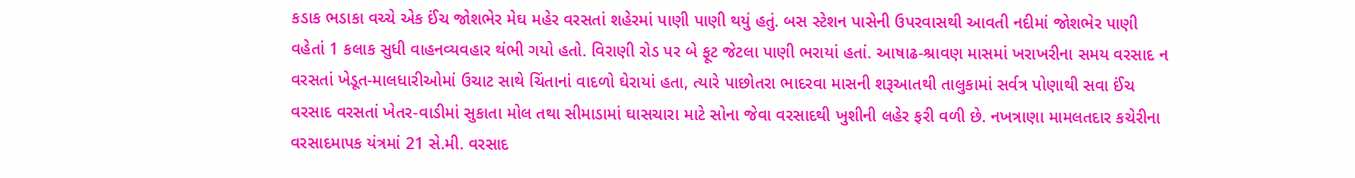કડાક ભડાકા વચ્ચે એક ઈંચ જોશભેર મેઘ મહેર વરસતાં શહેરમાં પાણી પાણી થયું હતું. બસ સ્ટેશન પાસેની ઉપરવાસથી આવતી નદીમાં જોશભેર પાણી વહેતાં 1 કલાક સુધી વાહનવ્યવહાર થંભી ગયો હતો. વિરાણી રોડ પર બે ફૂટ જેટલા પાણી ભરાયાં હતાં. આષાઢ-શ્રાવણ માસમાં ખરાખરીના સમય વરસાદ ન વરસતાં ખેડૂત-માલધારીઓમાં ઉચાટ સાથે ચિંતાનાં વાદળો ઘેરાયાં હતા, ત્યારે પાછોતરા ભાદરવા માસની શરૂઆતથી તાલુકામાં સર્વત્ર પોણાથી સવા ઈંચ વરસાદ વરસતાં ખેતર-વાડીમાં સુકાતા મોલ તથા સીમાડામાં ઘાસચારા માટે સોના જેવા વરસાદથી ખુશીની લહેર ફરી વળી છે. નખત્રાણા મામલતદાર કચેરીના વરસાદમાપક યંત્રમાં 21 સે.મી. વરસાદ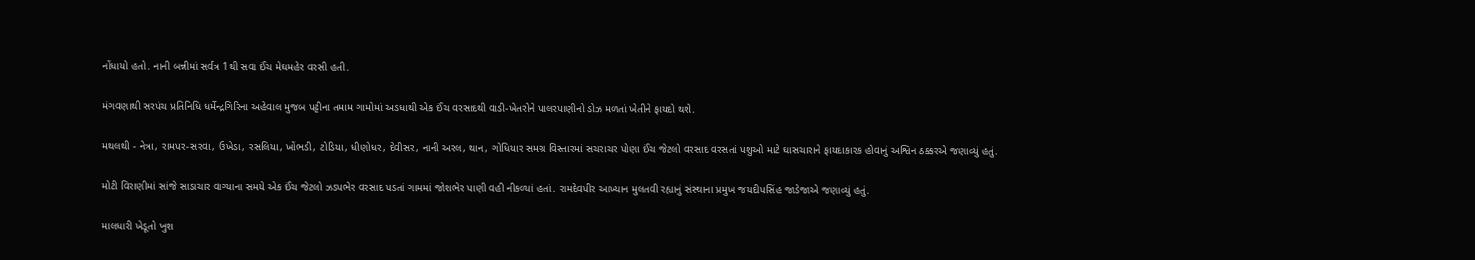નોંધાયો હતો. નાની બન્નીમાં સર્વત્ર 1થી સવા ઈંચ મેઘમહેર વરસી હતી.

મંગવણાથી સરપંચ પ્રતિનિધિ ધર્મેન્દ્રગિરિના અહેવાલ મુજબ પટ્ટીના તમામ ગામોમાં અડધાથી એક ઈંચ વરસાદથી વાડી-ખેતરોને પાલરપાણીનો ડોઝ મળતાં ખેતીને ફાયદો થશે.

મથલથી - નેત્રા, રામપર-સરવા, ઉખેડા, રસલિયા, ખોંભડી, ટોડિયા, ધીણોધર, દેવીસર, નાની અરલ, થાન, ગોધિયાર સમગ્ર વિસ્તારમાં સચરાચર પોણા ઈંચ જેટલો વરસાદ વરસતાં પશુઓ માટે ઘાસચારાને ફાયદાકારક હોવાનું અશ્વિન ઠક્કરએ જણાવ્યું હતું.

મોટી વિરાણીમાં સાંજે સાડાચાર વાગ્યાના સમયે એક ઈંચ જેટલો ઝડપભેર વરસાદ પડતાં ગામમાં જોશભેર પાણી વહી નીકળ્યાં હતાં. રામદેવપીર આખ્યાન મુલતવી રહ્યાનું સંસ્થાના પ્રમુખ જયદીપસિંહ જાડેજાએ જણાવ્યું હતું.

માલધારી ખેડૂતો ખુશ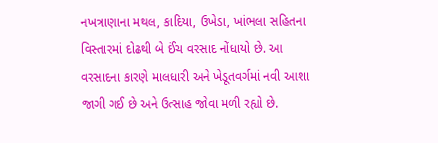નખત્રાણાના મથલ, કાદિયા, ઉખેડા, ખાંભલા સહિતના વિસ્તારમાં દોઢથી બે ઈંચ વરસાદ નોંધાયો છે. આ વરસાદના કારણે માલધારી અને ખેડૂતવર્ગમાં નવી આશા જાગી ગઈ છે અને ઉત્સાહ જોવા મળી રહ્યો છે.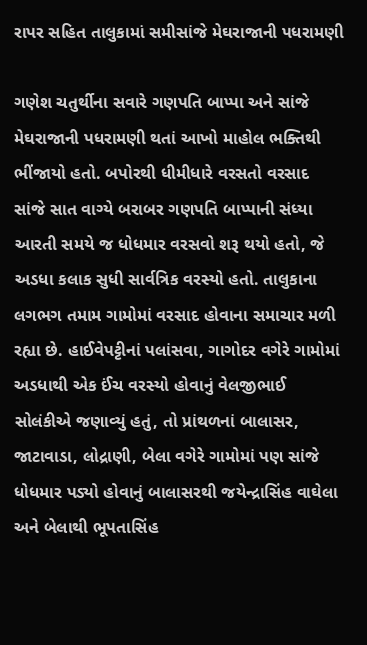રાપર સહિત તાલુકામાં સમીસાંજે મેઘરાજાની પધરામણી

ગણેશ ચતુર્થીના સવારે ગણપતિ બાપ્પા અને સાંજે મેઘરાજાની પધરામણી થતાં આખો માહોલ ભક્તિથી ભીંજાયો હતો. બપોરથી ધીમીધારે વરસતો વરસાદ સાંજે સાત વાગ્યે બરાબર ગણપતિ બાપ્પાની સંધ્યા આરતી સમયે જ ધોધમાર વરસવો શરૂ થયો હતો, જે અડધા કલાક સુધી સાર્વત્રિક વરસ્યો હતો. તાલુકાના લગભગ તમામ ગામોમાં વરસાદ હોવાના સમાચાર મળી રહ્યા છે. હાઈવેપટ્ટીનાં પલાંસવા, ગાગોદર વગેરે ગામોમાં અડધાથી એક ઈંચ વરસ્યો હોવાનું વેલજીભાઈ સોલંકીએ જણાવ્યું હતું, તો પ્રાંથળનાં બાલાસર, જાટાવાડા, લોદ્રાણી, બેલા વગેરે ગામોમાં પણ સાંજે ધોધમાર પડ્યો હોવાનું બાલાસરથી જયેન્દ્રાસિંહ વાઘેલા અને બેલાથી ભૂપતાસિંહ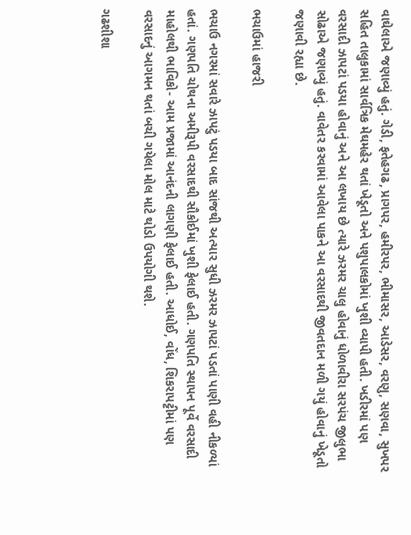વાઘેલાએ જણાવ્યું હતું. ગેડી, ફતેહગઢ, પ્રાગપર, હમીરપર, ભીમાસર, આડેસર, વરણુ, સણવા, સુખપર સહિત તાલુકામાં સાર્વત્રિક મેઘમહેર થતાં ખેડૂતો અને પશુપાલકોમાં ખુશી વ્યાપી હતી. ખડીરમાં પણ વરસાદી ઝાપટાં પડયા હોવાનું અને આ લખાય છે ત્યારે ઝરમર ચાલુ હોવાનું ધોળાવીરા સરપંચ જીલુભા સોઢાએ જણાવ્યું હતું. વાવેતર કરવામાં આવેલા પાકને આ વરસાદથી જીવતદાન મળી ગયું હોવાનું ખેડૂતો જણાવી રહ્યા છે.

ભચાઉમાં હાજરી

ભચાઉ નગરમાં સવારે ઝાપટું પડયા બાદ સાંજથી અત્યાર સુધી ઝરમર ઝાપટાં પડતાં પાણી વહી નીકળ્યાં હતાં. ગણપતિ ચોથના અમીરૂપી વરસાદથી સૌકોઈમાં ખુશી ફેલાઈ હતી. ગણપતિ સ્થાપન પૂર્વે વરસાદી માહોલથી ભાવિકો- આમ પ્રજામાં આનંદની લાગણી ફેલાઈ હતી. આધોઈ, વોંધ, શિકરાપટ્ટીમાં પણ વરસાદનું આગમન થતાં બચી ગયેલા મોલ માટે થોડો ઉપયોગી થશે.

ગઢશીશા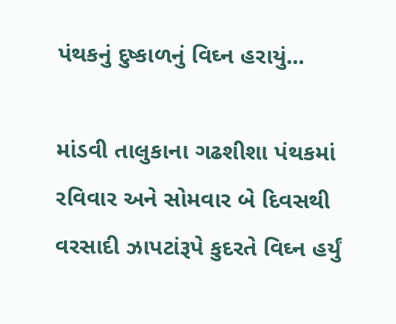પંથકનું દુષ્કાળનું વિઘ્ન હરાયું...

માંડવી તાલુકાના ગઢશીશા પંથકમાં રવિવાર અને સોમવાર બે દિવસથી વરસાદી ઝાપટાંરૂપે કુદરતે વિઘ્ન હર્યું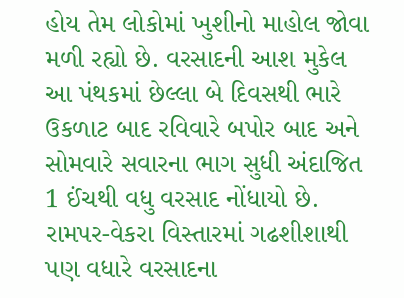હોય તેમ લોકોમાં ખુશીનો માહોલ જોવા મળી રહ્યો છે. વરસાદની આશ મુકેલ આ પંથકમાં છેલ્લા બે દિવસથી ભારે ઉકળાટ બાદ રવિવારે બપોર બાદ અને સોમવારે સવારના ભાગ સુધી અંદાજિત 1 ઈંચથી વધુ વરસાદ નોંધાયો છે.   રામપર-વેકરા વિસ્તારમાં ગઢશીશાથી પણ વધારે વરસાદના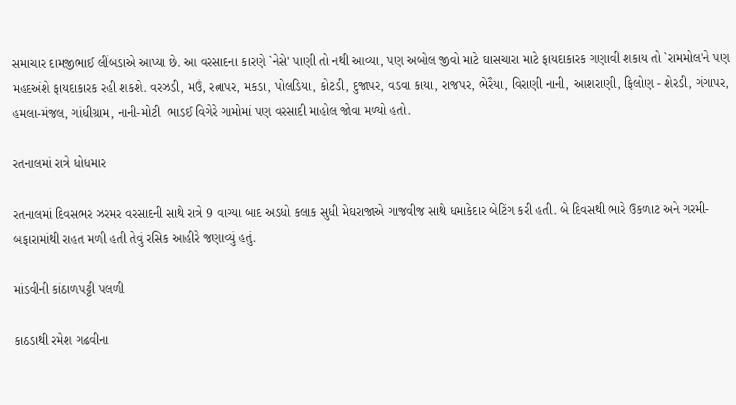સમાચાર દામજીભાઈ લીંબડાએ આપ્યા છે. આ વરસાદના કારણે `નેસે' પાણી તો નથી આવ્યા, પણ અબોલ જીવો માટે ઘાસચારા માટે ફાયદાકારક ગણાવી શકાય તો `રામમોલ'ને પણ મહદઅંશે ફાયદાકારક રહી શકશે. વરઝડી, મઉં, રત્નાપર, મકડા, પોલડિયા, કોટડી, દુજાપર, વડવા કાયા, રાજપર, ભેરૈયા, વિરાણી નાની, આશરાણી, ફિલોણ - શેરડી, ગંગાપર, હમલા-મંજલ, ગાંધીગ્રામ, નાની-મોટી  ભાડઈ વિગેરે ગામોમાં પણ વરસાદી માહોલ જોવા મળ્યો હતો.

રતનાલમાં રાત્રે ધોધમાર

રતનાલમાં દિવસભર ઝરમર વરસાદની સાથે રાત્રે 9 વાગ્યા બાદ અડધો કલાક સુધી મેઘરાજાએ ગાજવીજ સાથે ધમાકેદાર બેટિંગ કરી હતી. બે દિવસથી ભારે ઉકળાટ અને ગરમી-બફારામાંથી રાહત મળી હતી તેવું રસિક આહીરે જણાવ્યું હતું.

માંડવીની કાંઠાળપટ્ટી પલળી

કાઠડાથી રમેશ ગઢવીના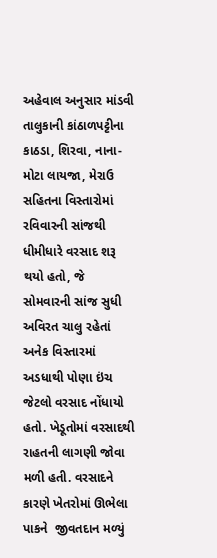અહેવાલ અનુસાર માંડવી તાલુકાની કાંઠાળપટ્ટીના કાઠડા, શિરવા, નાના-મોટા લાયજા, મેરાઉ સહિતના વિસ્તારોમાં રવિવારની સાંજથી ધીમીધારે વરસાદ શરૂ થયો હતો, જે સોમવારની સાંજ સુધી અવિરત ચાલુ રહેતાં અનેક વિસ્તારમાં અડધાથી પોણા ઇંચ જેટલો વરસાદ નોંધાયો હતો. ખેડૂતોમાં વરસાદથી રાહતની લાગણી જોવા મળી હતી. વરસાદને કારણે ખેતરોમાં ઊભેલા પાકને  જીવતદાન મળ્યું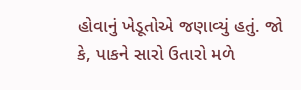હોવાનું ખેડૂતોએ જણાવ્યું હતું. જો કે, પાકને સારો ઉતારો મળે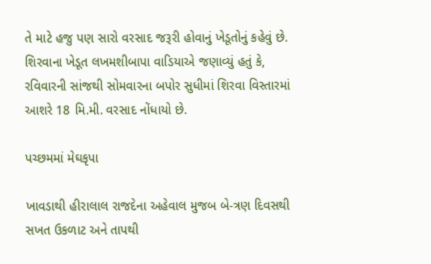તે માટે હજુ પણ સારો વરસાદ જરૂરી હોવાનું ખેડૂતોનું કહેવું છે. શિરવાના ખેડૂત લખમશીબાપા વાડિયાએ જણાવ્યું હતું કે, રવિવારની સાંજથી સોમવારના બપોર સુધીમાં શિરવા વિસ્તારમાં આશરે 18 મિ.મી. વરસાદ નોંધાયો છે.

પચ્છમમાં મેઘકૃપા

ખાવડાથી હીરાલાલ રાજદેના અહેવાલ મુજબ બે-ત્રણ દિવસથી સખત ઉકળાટ અને તાપથી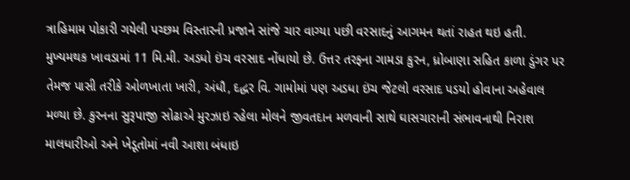ત્રાહિમામ પોકારી ગયેલી પચ્છમ વિસ્તારની પ્રજાને સાંજે ચાર વાગ્યા પછી વરસાદનું આગમન થતાં રાહત થઇ હતી. મુખ્યમથક ખાવડામાં 11 મિ.મી. અડધો ઇંચ વરસાદ નોંધાયો છે. ઉત્તર તરફના ગામડા કુરન, ધ્રોબાણા સહિત કાળા ડુંગર પર તેમજ પાસી તરીકે ઓળખાતા ખારી, અંધૌ, દદ્ધર વિ. ગામોમાં પણ અડધા ઇંચ જેટલો વરસાદ પડયો હોવાના અહેવાલ મળ્યા છે. કુરનના સુરૂપાજી સોઢાએ મુરઝાઇ રહેલા મોલને જીવતદાન મળવાની સાથે ઘાસચારાની સંભાવનાથી નિરાશ માલધારીઓ અને ખેડૂતોમાં નવી આશા બંધાઇ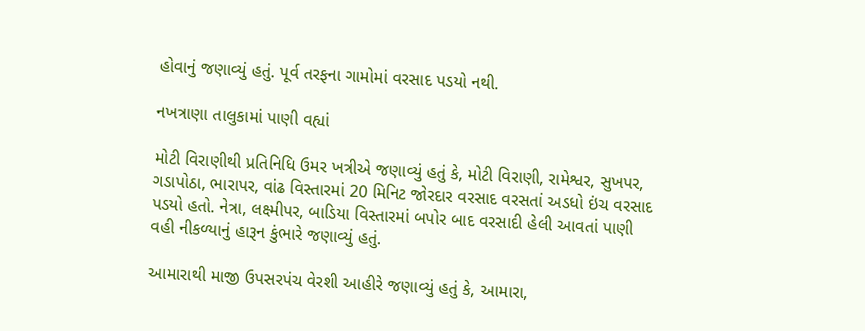હોવાનું જણાવ્યું હતું. પૂર્વ તરફના ગામોમાં વરસાદ પડયો નથી.

નખત્રાણા તાલુકામાં પાણી વહ્યાં

મોટી વિરાણીથી પ્રતિનિધિ ઉમર ખત્રીએ જણાવ્યું હતું કે, મોટી વિરાણી, રામેશ્વર, સુખપર, ગડાપોઠા, ભારાપર, વાંઢ વિસ્તારમાં 20 મિનિટ જોરદાર વરસાદ વરસતાં અડધો ઇંચ વરસાદ પડયો હતો. નેત્રા, લક્ષ્મીપર, બાડિયા વિસ્તારમાં બપોર બાદ વરસાદી હેલી આવતાં પાણી વહી નીકળ્યાનું હારૂન કુંભારે જણાવ્યું હતું.

આમારાથી માજી ઉપસરપંચ વેરશી આહીરે જણાવ્યું હતું કે, આમારા,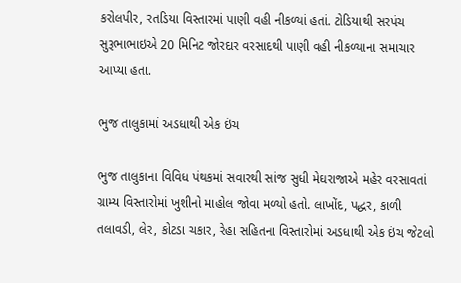કરોલપીર, રતડિયા વિસ્તારમાં પાણી વહી નીકળ્યાં હતાં. ટોડિયાથી સરપંચ સુરૂભાભાઇએ 20 મિનિટ જોરદાર વરસાદથી પાણી વહી નીકળ્યાના સમાચાર આપ્યા હતા.

ભુજ તાલુકામાં અડધાથી એક ઇંચ

ભુજ તાલુકાના વિવિધ પંથકમાં સવારથી સાંજ સુધી મેઘરાજાએ મહેર વરસાવતાં ગ્રામ્ય વિસ્તારોમાં ખુશીનો માહોલ જોવા મળ્યો હતો. લાખોંદ, પદ્ધર, કાળી તલાવડી, લેર, કોટડા ચકાર, રેહા સહિતના વિસ્તારોમાં અડધાથી એક ઇંચ જેટલો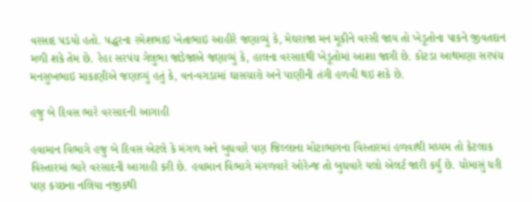વરસાદ પડયો હતો. પદ્ધરના રમેશભાઇ ખેતાભાઇ આહીરે જણાવ્યું કે, મેઘરાજા મન મૂકીને વરસી જાય તો ખેડૂતોના પાકને જીવતદાન મળી શકે તેમ છે. રેહા સરપંચ ગેલુભા જાડેજાએ જણાવ્યું કે, હાલના વરસાદથી ખેડૂતોમાં આશા જાગી છે. કોટડા આથમણા સરપંચ મનસુખભાઇ માકાણીએ જણાવ્યું હતું કે, વન-વગડામાં ઘાસચારો અને પાણીની તંગી હળવી થઇ શકે છે.

હજુ બે દિવસ ભારે વરસાદની આગાહી

હવામાન વિભાગે હજુ બે દિવસ એટલે કે મંગળ અને બુધવારે પણ જિલ્લાના મોટાભાગના વિસ્તારમાં હળવાથી મધ્યમ તો કેટલાક વિસ્તારમાં ભારે વરસાદની આગાહી કરી છે. હવામાન વિભાગે મંગળવારે ઓરેન્જ તો બુધવારે યલો એલર્ટ જારી કર્યું છે. ચોમાસું ધરી પણ કચ્છના નલિયા નજીકથી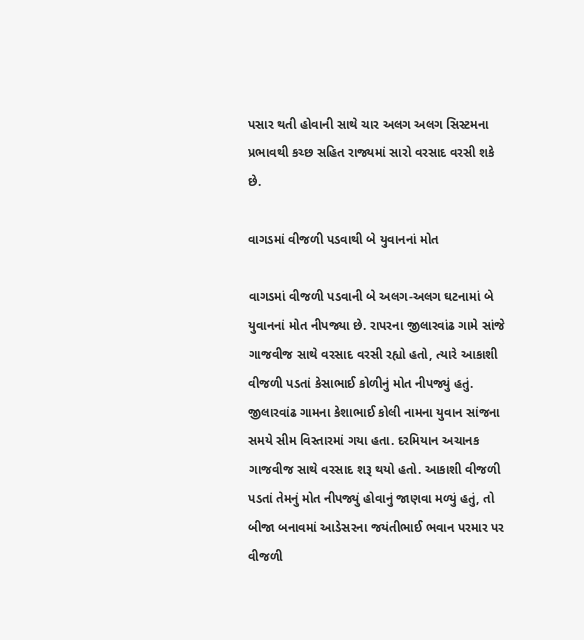પસાર થતી હોવાની સાથે ચાર અલગ અલગ સિસ્ટમના પ્રભાવથી કચ્છ સહિત રાજ્યમાં સારો વરસાદ વરસી શકે છે.

વાગડમાં વીજળી પડવાથી બે યુવાનનાં મોત

વાગડમાં વીજળી પડવાની બે અલગ-અલગ ઘટનામાં બે યુવાનનાં મોત નીપજ્યા છે. રાપરના જીલારવાંઢ ગામે સાંજે ગાજવીજ સાથે વરસાદ વરસી રહ્યો હતો, ત્યારે આકાશી વીજળી પડતાં કેસાભાઈ કોળીનું મોત નીપજ્યું હતું. જીલારવાંઢ ગામના કેશાભાઈ કોલી નામના યુવાન સાંજના સમયે સીમ વિસ્તારમાં ગયા હતા. દરમિયાન અચાનક ગાજવીજ સાથે વરસાદ શરૂ થયો હતો. આકાશી વીજળી પડતાં તેમનું મોત નીપજ્યું હોવાનું જાણવા મળ્યું હતું, તો બીજા બનાવમાં આડેસરના જયંતીભાઈ ભવાન પરમાર પર વીજળી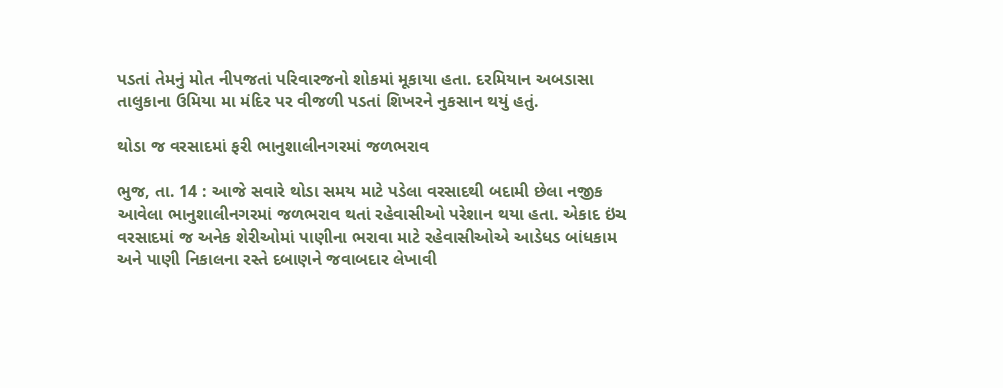પડતાં તેમનું મોત નીપજતાં પરિવારજનો શોકમાં મૂકાયા હતા. દરમિયાન અબડાસા તાલુકાના ઉમિયા મા મંદિર પર વીજળી પડતાં શિખરને નુકસાન થયું હતું.

થોડા જ વરસાદમાં ફરી ભાનુશાલીનગરમાં જળભરાવ

ભુજ, તા. 14 : આજે સવારે થોડા સમય માટે પડેલા વરસાદથી બદામી છેલા નજીક આવેલા ભાનુશાલીનગરમાં જળભરાવ થતાં રહેવાસીઓ પરેશાન થયા હતા. એકાદ ઇંચ વરસાદમાં જ અનેક શેરીઓમાં પાણીના ભરાવા માટે રહેવાસીઓએ આડેધડ બાંધકામ અને પાણી નિકાલના રસ્તે દબાણને જવાબદાર લેખાવી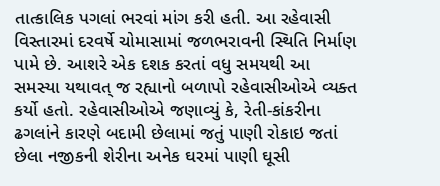તાત્કાલિક પગલાં ભરવાં માંગ કરી હતી. આ રહેવાસી વિસ્તારમાં દરવર્ષે ચોમાસામાં જળભરાવની સ્થિતિ નિર્માણ પામે છે. આશરે એક દશક કરતાં વધુ સમયથી આ સમસ્યા યથાવત્ જ રહ્યાનો બળાપો રહેવાસીઓએ વ્યક્ત કર્યો હતો. રહેવાસીઓએ જણાવ્યું કે, રેતી-કાંકરીના ઢગલાંને કારણે બદામી છેલામાં જતું પાણી રોકાઇ જતાં છેલા નજીકની શેરીના અનેક ઘરમાં પાણી ઘૂસી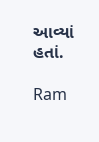આવ્યાં હતાં.

Ram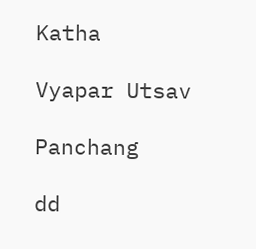Katha

Vyapar Utsav

Panchang

dd